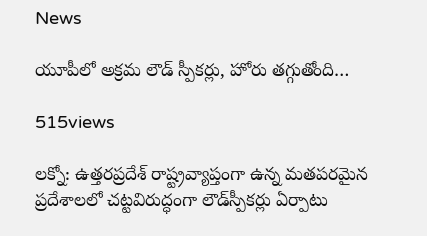News

యూపీలో అక్రమ లౌడ్ స్పీకర్లు, హోరు త‌గ్గుతోంది…

515views

లక్నో: ఉత్తరప్రదేశ్ రాష్ట్రవ్యాప్తంగా ఉన్న మతపరమైన ప్రదేశాల‌లో చట్టవిరుద్ధంగా లౌడ్‌స్పీకర్లు ఏర్పాటు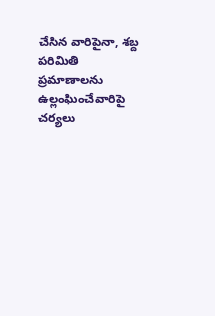చేసిన వారిపైనా, శబ్ద పరిమితి ప్రమాణాలను ఉల్లంఘించేవారిపై చ‌ర్య‌లు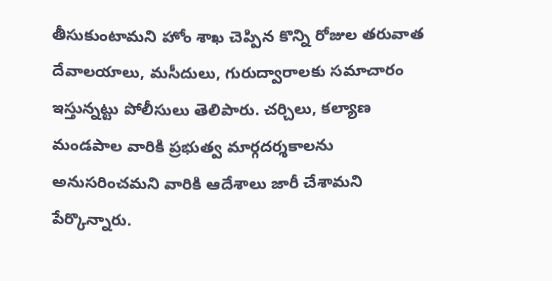తీసుకుంటామ‌ని హోం శాఖ చెప్పిన కొన్ని రోజుల తరువాత దేవాలయాలు, మసీదులు, గురుద్వారాలకు సమాచారం ఇస్తున్నట్టు పోలీసులు తెలిపారు. చర్చిలు, కల్యాణ మండపాల వారికి ప్ర‌భుత్వ మార్గదర్శకాలను అనుసరించమని వారికి ఆదేశాలు జారీ చేశామ‌ని పేర్కొన్నారు.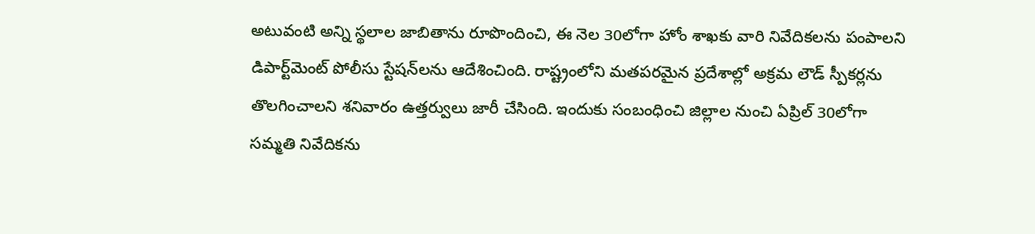అటువంటి అన్ని స్థలాల జాబితాను రూపొందించి, ఈ నెల 30లోగా హోం శాఖకు వారి నివేదికలను పంపాలని డిపార్ట్‌మెంట్ పోలీసు స్టేషన్‌లను ఆదేశించింది. రాష్ట్రంలోని మతపరమైన ప్రదేశాల్లో అక్రమ లౌడ్ స్పీకర్లను తొలగించాలని శనివారం ఉత్తర్వులు జారీ చేసింది. ఇందుకు సంబంధించి జిల్లాల నుంచి ఏప్రిల్ 30లోగా సమ్మతి నివేదికను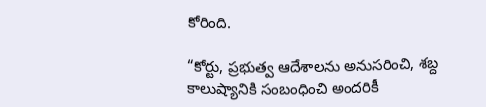కోరింది.

“కోర్టు, ప్రభుత్వ ఆదేశాలను అనుసరించి, శబ్ద కాలుష్యానికి సంబంధించి అందరికీ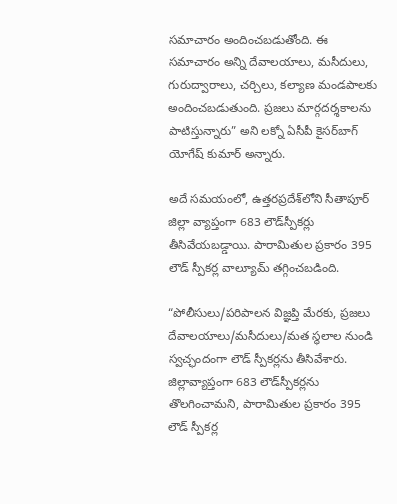సమాచారం అందించబడుతోంది. ఈ సమాచారం అన్ని దేవాలయాలు, మసీదులు, గురుద్వారాలు, చర్చిలు, క‌ల్యాణ మండపాలకు అందించబడుతుంది. ప్రజలు మార్గదర్శకాలను పాటిస్తున్నారు” అని లక్నో ఏసీపీ కైసర్‌బాగ్ యోగేష్ కుమార్ అన్నారు.

అదే సమయంలో, ఉత్తరప్రదేశ్‌లోని సీతాపూర్ జిల్లా వ్యాప్తంగా 683 లౌడ్‌స్పీకర్లు తీసివేయబడ్డాయి. పారామితుల ప్రకారం 395 లౌడ్ స్పీకర్ల వాల్యూమ్ తగ్గించబడింది.

“పోలీసులు/పరిపాలన విజ్ఞప్తి మేరకు, ప్రజలు దేవాలయాలు/మసీదులు/మత స్థలాల నుండి స్వచ్ఛందంగా లౌడ్ స్పీకర్లను తీసివేశారు. జిల్లావ్యాప్తంగా 683 లౌడ్‌స్పీకర్లను తొలగించామని, పారామితుల ప్రకారం 395 లౌడ్ స్పీకర్ల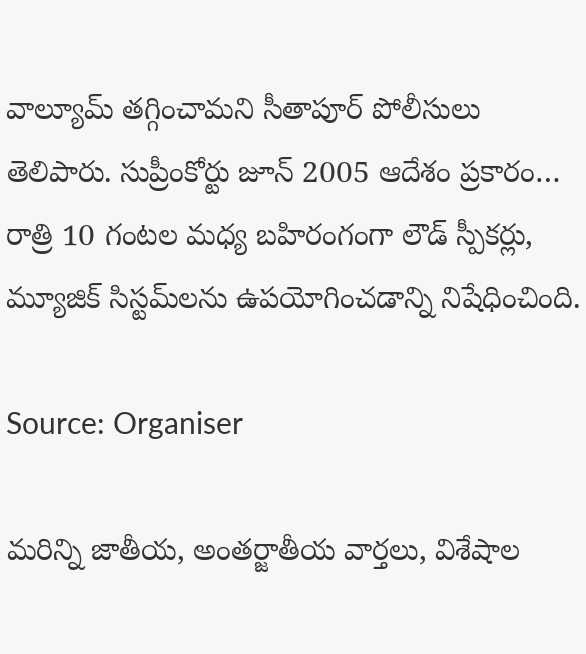వాల్యూమ్ తగ్గించామని సీతాపూర్ పోలీసులు తెలిపారు. సుప్రీంకోర్టు జూన్ 2005 ఆదేశం ప్రకారం… రాత్రి 10 గంటల మధ్య బహిరంగంగా లౌడ్ స్పీకర్లు, మ్యూజిక్ సిస్టమ్‌లను ఉపయోగించడాన్ని నిషేధించింది.

Source: Organiser

మరిన్ని జాతీయ, అంతర్జాతీయ వార్తలు, విశేషాల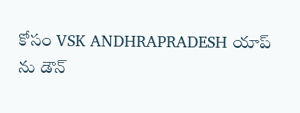కోసం VSK ANDHRAPRADESH యాప్ ను డౌన్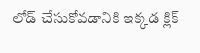లోడ్ చేసుకోవడానికి ఇక్కడ క్లిక్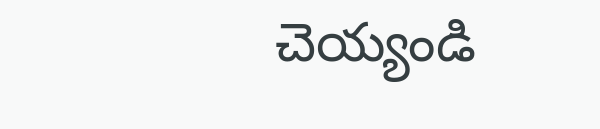చెయ్యండి